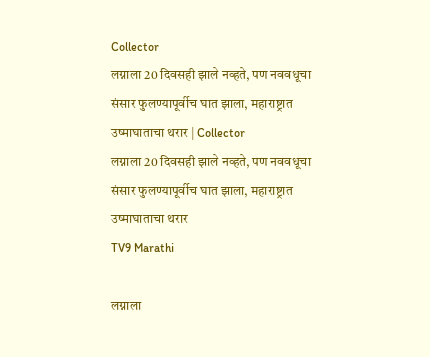Collector
लग्नाला 20 दिवसही झाले नव्हते, पण नववधूचा संसार फुलण्यापूर्वीच घात झाला, महाराष्ट्रात उष्माघाताचा थरार | Collector
लग्नाला 20 दिवसही झाले नव्हते, पण नववधूचा संसार फुलण्यापूर्वीच घात झाला, महाराष्ट्रात उष्माघाताचा थरार
TV9 Marathi

लग्नाला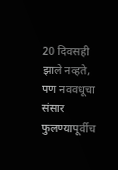20 दिवसही झाले नव्हते, पण नववधूचा संसार फुलण्यापूर्वीच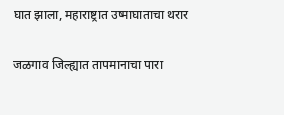घात झाला, महाराष्ट्रात उष्माघाताचा थरार

जळगाव जिल्ह्यात तापमानाचा पारा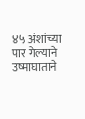४५ अंशांच्या पार गेल्याने उष्माघाताने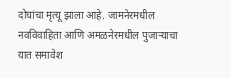दोघांचा मृत्यू झाला आहे. जामनेरमधील नवविवाहिता आणि अमळनेरमधील पुजाऱ्याचा यात समावेश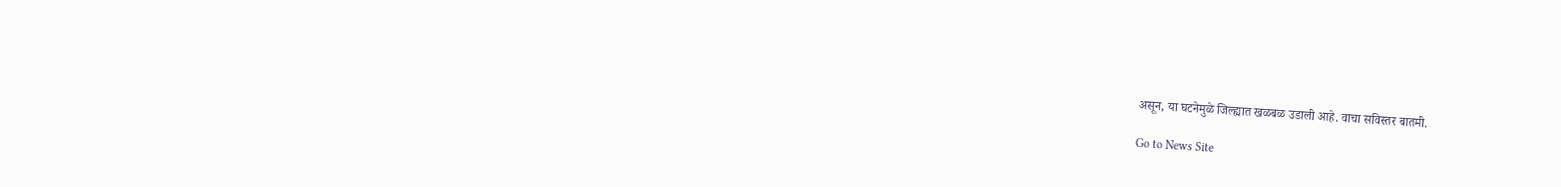असून, या घटनेमुळे जिल्ह्यात खळबळ उडाली आहे. वाचा सविस्तर बातमी.

Go to News Site